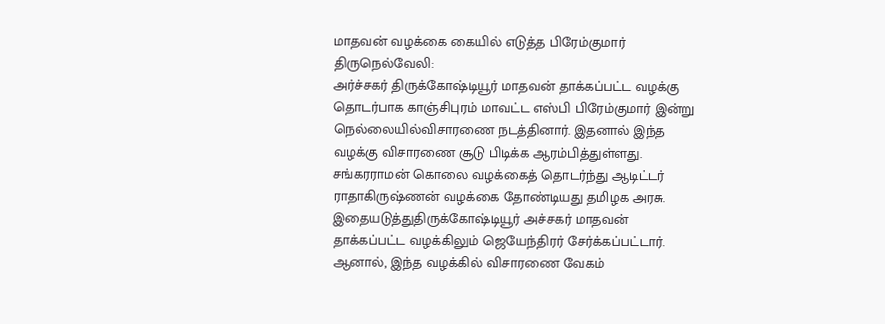மாதவன் வழக்கை கையில் எடுத்த பிரேம்குமார்
திருநெல்வேலி:
அர்ச்சகர் திருக்கோஷ்டியூர் மாதவன் தாக்கப்பட்ட வழக்கு தொடர்பாக காஞ்சிபுரம் மாவட்ட எஸ்பி பிரேம்குமார் இன்று நெல்லையில்விசாரணை நடத்தினார். இதனால் இந்த வழக்கு விசாரணை சூடு பிடிக்க ஆரம்பித்துள்ளது.
சங்கரராமன் கொலை வழக்கைத் தொடர்ந்து ஆடிட்டர் ராதாகிருஷ்ணன் வழக்கை தோண்டியது தமிழக அரசு. இதையடுத்துதிருக்கோஷ்டியூர் அச்சகர் மாதவன் தாக்கப்பட்ட வழக்கிலும் ஜெயேந்திரர் சேர்க்கப்பட்டார்.
ஆனால், இந்த வழக்கில் விசாரணை வேகம்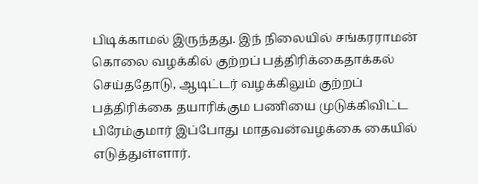பிடிக்காமல் இருந்தது. இந் நிலையில் சங்கரராமன் கொலை வழக்கில் குற்றப் பத்திரிக்கைதாக்கல் செய்ததோடு, ஆடிட்டர் வழக்கிலும் குற்றப் பத்திரிக்கை தயாரிக்கும பணியை முடுக்கிவிட்ட பிரேம்குமார் இப்போது மாதவன்வழக்கை கையில் எடுத்துள்ளார்.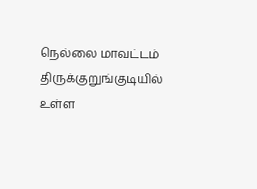நெல்லை மாவட்டம் திருக்குறுங்குடியில் உள்ள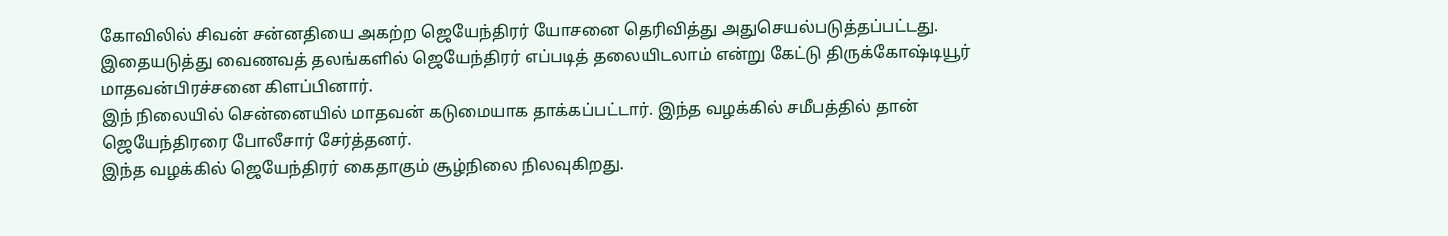கோவிலில் சிவன் சன்னதியை அகற்ற ஜெயேந்திரர் யோசனை தெரிவித்து அதுசெயல்படுத்தப்பட்டது. இதையடுத்து வைணவத் தலங்களில் ஜெயேந்திரர் எப்படித் தலையிடலாம் என்று கேட்டு திருக்கோஷ்டியூர் மாதவன்பிரச்சனை கிளப்பினார்.
இந் நிலையில் சென்னையில் மாதவன் கடுமையாக தாக்கப்பட்டார். இந்த வழக்கில் சமீபத்தில் தான் ஜெயேந்திரரை போலீசார் சேர்த்தனர்.
இந்த வழக்கில் ஜெயேந்திரர் கைதாகும் சூழ்நிலை நிலவுகிறது.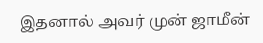இதனால் அவர் முன் ஜாமீன்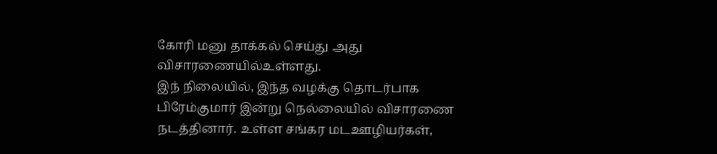கோரி மனு தாக்கல் செய்து அது விசாரணையில்உள்ளது.
இந் நிலையில், இந்த வழக்கு தொடர்பாக பிரேம்குமார் இன்று நெல்லையில் விசாரணை நடத்தினார். உள்ள சங்கர மடஊழியர்கள்,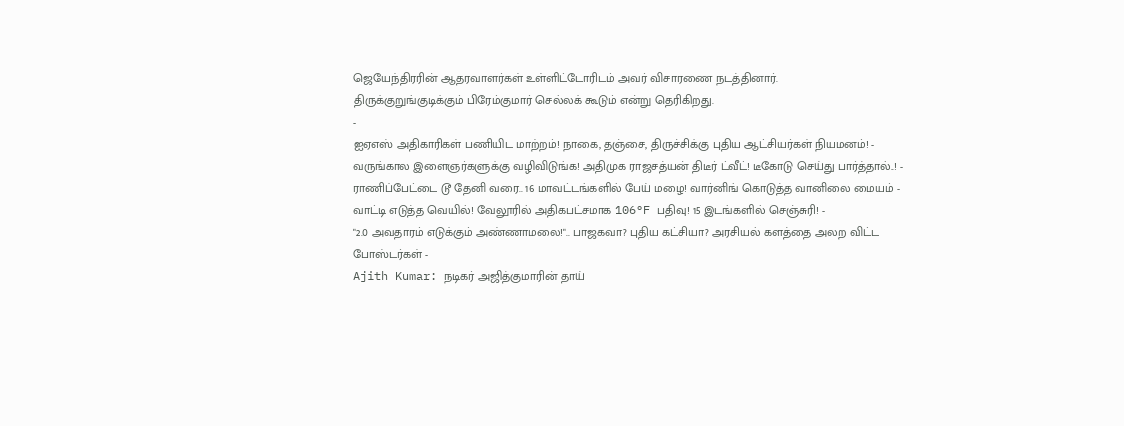ஜெயேந்திரரின் ஆதரவாளர்கள் உள்ளிட்டோரிடம் அவர் விசாரணை நடத்தினார்.
திருக்குறுங்குடிக்கும் பிரேம்குமார் செல்லக் கூடும் என்று தெரிகிறது.
-
ஐஏஎஸ் அதிகாரிகள் பணியிட மாற்றம்! நாகை, தஞ்சை, திருச்சிக்கு புதிய ஆட்சியர்கள் நியமனம்! -
வருங்கால இளைஞர்களுக்கு வழிவிடுங்க! அதிமுக ராஜசத்யன் திடீர் ட்வீட்! டீகோடு செய்து பார்த்தால்..! -
ராணிப்பேட்டை டூ தேனி வரை.. 16 மாவட்டங்களில் பேய் மழை! வார்னிங் கொடுத்த வானிலை மையம் -
வாட்டி எடுத்த வெயில்! வேலூரில் அதிகபட்சமாக 106°F பதிவு! 15 இடங்களில் செஞ்சுரி! -
"2.0 அவதாரம் எடுக்கும் அண்ணாமலை!".. பாஜகவா? புதிய கட்சியா? அரசியல் களத்தை அலற விட்ட போஸ்டர்கள் -
Ajith Kumar: நடிகர் அஜித்குமாரின் தாய்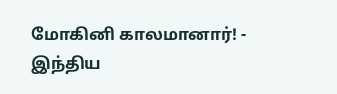மோகினி காலமானார்! -
இந்திய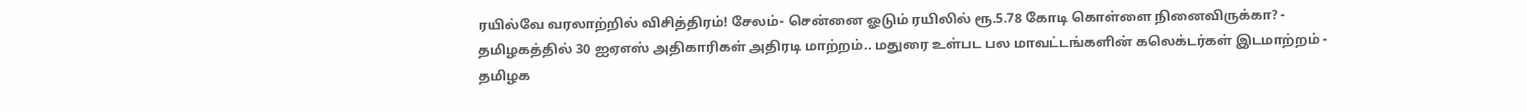ரயில்வே வரலாற்றில் விசித்திரம்! சேலம்- சென்னை ஓடும் ரயிலில் ரூ.5.78 கோடி கொள்ளை நினைவிருக்கா? -
தமிழகத்தில் 30 ஐஏஎஸ் அதிகாரிகள் அதிரடி மாற்றம்.. மதுரை உள்பட பல மாவட்டங்களின் கலெக்டர்கள் இடமாற்றம் -
தமிழக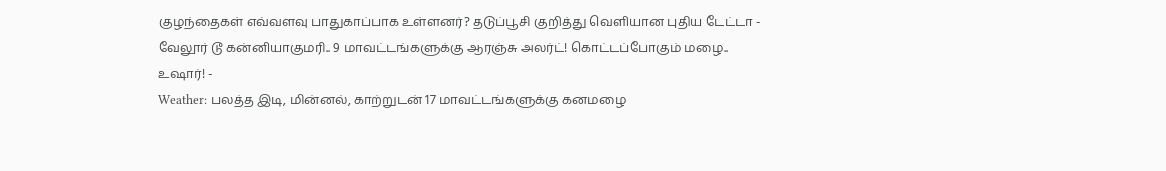குழந்தைகள் எவ்வளவு பாதுகாப்பாக உள்ளனர்? தடுப்பூசி குறித்து வெளியான புதிய டேட்டா -
வேலூர் டூ கன்னியாகுமரி.. 9 மாவட்டங்களுக்கு ஆரஞ்சு அலர்ட்! கொட்டப்போகும் மழை.. உஷார்! -
Weather: பலத்த இடி, மின்னல், காற்றுடன் 17 மாவட்டங்களுக்கு கனமழை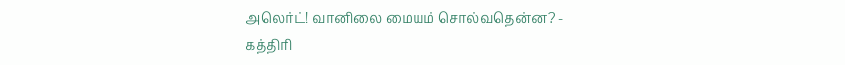அலெர்ட்! வானிலை மையம் சொல்வதென்ன? -
கத்திரி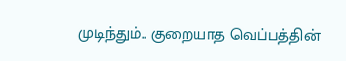முடிந்தும்.. குறையாத வெப்பத்தின்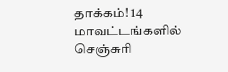தாக்கம்! 14 மாவட்டங்களில் செஞ்சுரி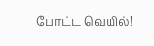போட்ட வெயில்!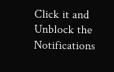Click it and Unblock the Notifications